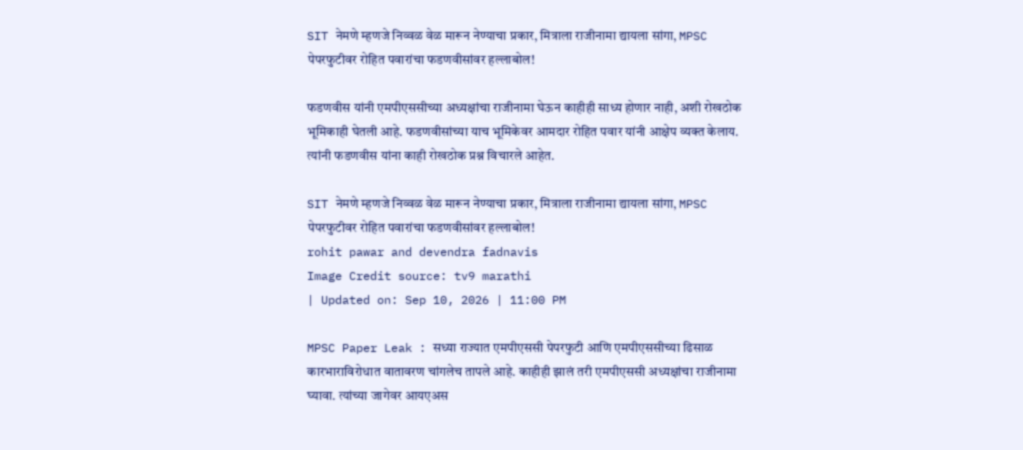SIT नेमणे म्हणजे निव्वळ वेळ मारून नेण्याचा प्रकार, मित्राला राजीनामा द्यायला सांगा, MPSC पेपरफुटीवर रोहित पवारांचा फडणवीसांवर हल्लाबोल!

फडणवीस यांनी एमपीएससीच्या अध्यक्षांचा राजीनामा घेऊन काहीही साध्य होणार नाही, अशी रोखठोक भूमिकाही घेतली आहे. फडणवीसांच्या याच भूमिकेवर आमदार रोहित पवार यांनी आक्षेप व्यक्त केलाय. त्यांनी फडणवीस यांना काही रोखठोक प्रश्न विचारले आहेत.

SIT नेमणे म्हणजे निव्वळ वेळ मारून नेण्याचा प्रकार, मित्राला राजीनामा द्यायला सांगा, MPSC पेपरफुटीवर रोहित पवारांचा फडणवीसांवर हल्लाबोल!
rohit pawar and devendra fadnavis
Image Credit source: tv9 marathi
| Updated on: Sep 10, 2026 | 11:00 PM

MPSC Paper Leak : सध्या राज्यात एमपीएससी पेपरफुटी आणि एमपीएससीच्या ढिसाळ कारभाराविरोधात वातावरण चांगलेच तापले आहे. काहीही झालं तरी एमपीएससी अध्यक्षांचा राजीनामा घ्यावा. त्यांच्या जागेवर आयएअस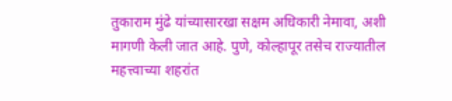तुकाराम मुंढे यांच्यासारखा सक्षम अधिकारी नेमावा, अशी मागणी केली जात आहे. पुणे, कोल्हापूर तसेच राज्यातील महत्त्वाच्या शहरांत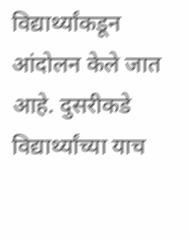विद्यार्थ्यांकडून आंदोलन केले जात आहे. दुसरीकडे विद्यार्थ्यांच्या याच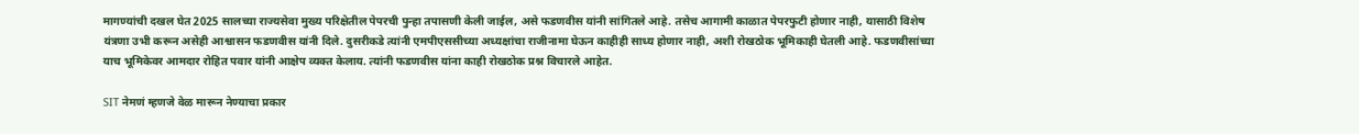मागण्यांची दखल घेत 2025 सालच्या राज्यसेवा मुख्य परिक्षेतील पेपरची पुन्हा तपासणी केली जाईल, असे फडणवीस यांनी सांगितले आहे. तसेच आगामी काळात पेपरफुटी होणार नाही, यासाठी विशेष यंत्रणा उभी करून असेही आश्वासन फडणवीस यांनी दिले. दुसरीकडे त्यांनी एमपीएससीच्या अध्यक्षांचा राजीनामा घेऊन काहीही साध्य होणार नाही, अशी रोखठोक भूमिकाही घेतली आहे. फडणवीसांच्या याच भूमिकेवर आमदार रोहित पवार यांनी आक्षेप व्यक्त केलाय. त्यांनी फडणवीस यांना काही रोखठोक प्रश्न विचारले आहेत.

SIT नेमणं म्हणजे वेळ मारून नेण्याचा प्रकार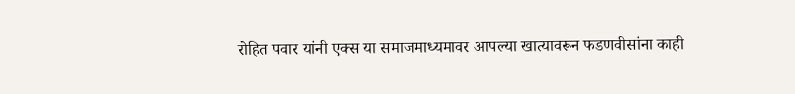रोहित पवार यांनी एक्स या समाजमाध्यमावर आपल्या खात्यावरून फडणवीसांना काही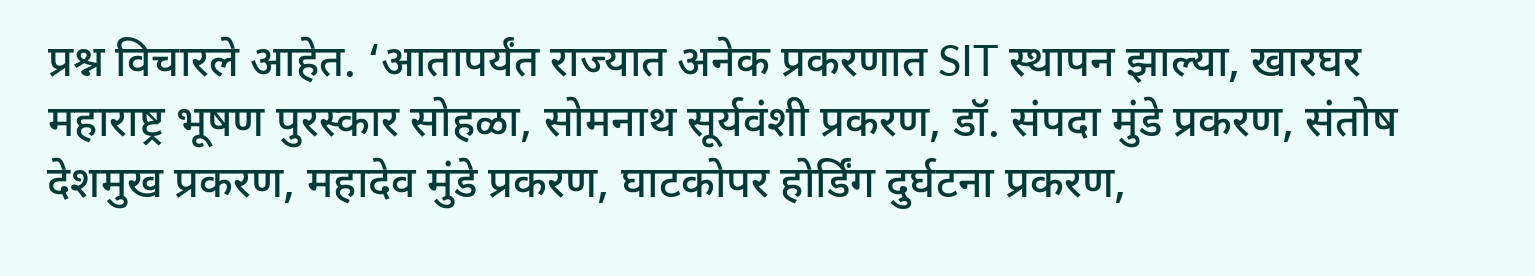प्रश्न विचारले आहेत. ‘आतापर्यंत राज्यात अनेक प्रकरणात SIT स्थापन झाल्या, खारघर महाराष्ट्र भूषण पुरस्कार सोहळा, सोमनाथ सूर्यवंशी प्रकरण, डॉ. संपदा मुंडे प्रकरण, संतोष देशमुख प्रकरण, महादेव मुंडे प्रकरण, घाटकोपर होर्डिंग दुर्घटना प्रकरण,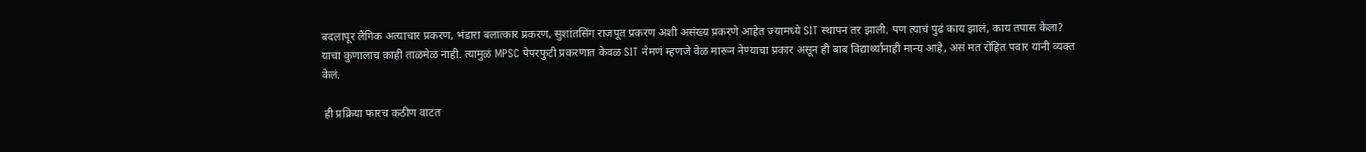बदलापूर लैंगिक अत्याचार प्रकरण, भंडारा बलात्कार प्रकरण, सुशांतसिंग राजपूत प्रकरण अशी असंख्य प्रकरणे आहेत ज्यामध्ये SIT स्थापन तर झाली. पण त्याचं पुढं काय झालं, काय तपास केला? याचा कुणालाच काही ताळमेळ नाही. त्यामुळं MPSC पेपरफुटी प्रकरणात केवळ SIT नेमणं म्हणजे वेळ मारून नेण्याचा प्रकार असून ही बाब विद्यार्थ्यांनाही मान्य आहे, असं मत रोहित पवार यांनी व्यक्त केलं.

 ही प्रक्रिया फारच कठीण वाटत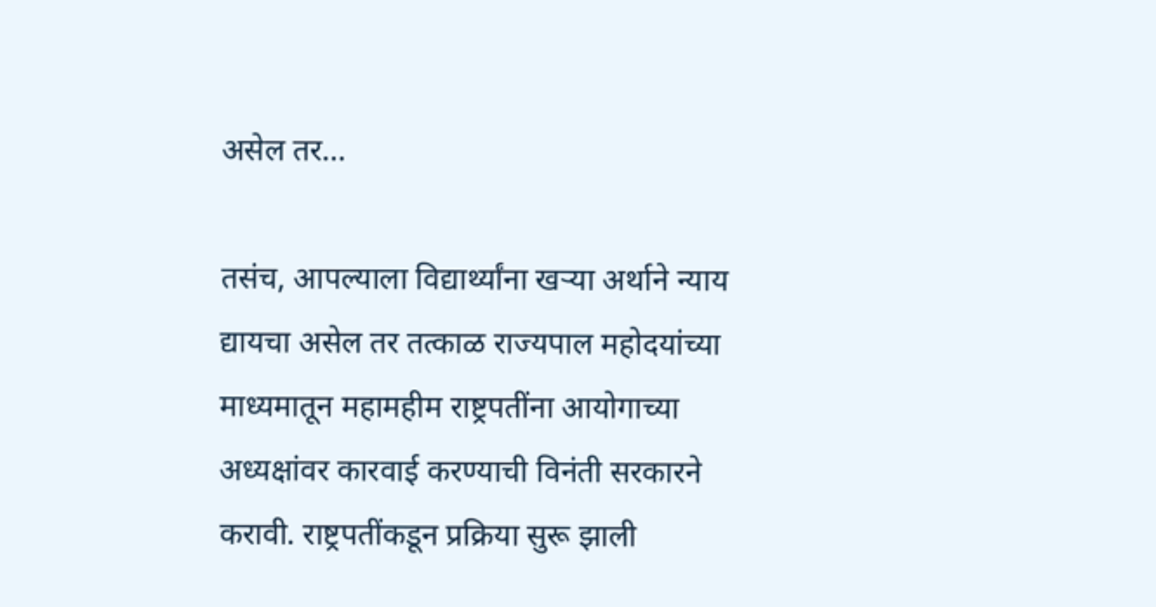असेल तर…

तसंच, आपल्याला विद्यार्थ्यांना खऱ्या अर्थाने न्याय द्यायचा असेल तर तत्काळ राज्यपाल महोदयांच्या माध्यमातून महामहीम राष्ट्रपतींना आयोगाच्या अध्यक्षांवर कारवाई करण्याची विनंती सरकारने करावी. राष्ट्रपतींकडून प्रक्रिया सुरू झाली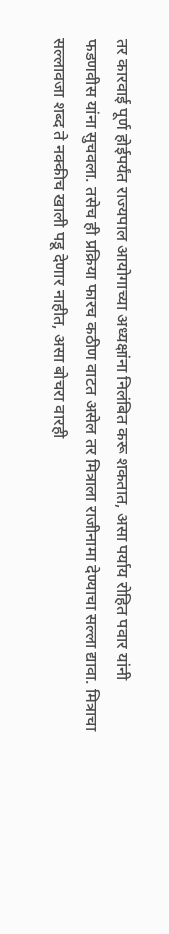तर कारवाई पूर्ण होईपर्यंत राज्यपाल आयोगाच्या अध्यक्षांना निलंबित करू शकतात, असा पर्याय रोहित पवार यांनी फडणवीस यांना सुचवला. तसेच ही प्रक्रिया फारच कठीण वाटत असेल तर मित्राला राजीनामा देण्याचा सल्ला द्यावा. मित्राचा सल्लावजा शब्द ते नक्कीच खाली पडू देणार नाहीत, असा बोचरा वारही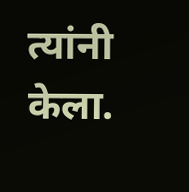त्यांनी केला.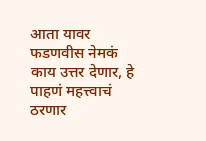आता यावर फडणवीस नेमकं काय उत्तर देणार, हे पाहणं महत्त्वाचं ठरणार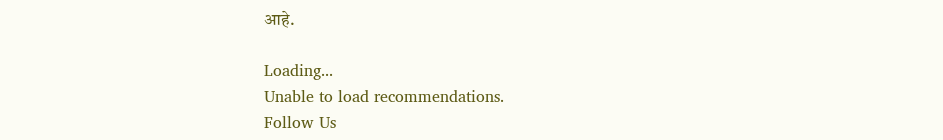आहे.

Loading...
Unable to load recommendations.
Follow Us